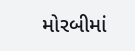મોરબીમાં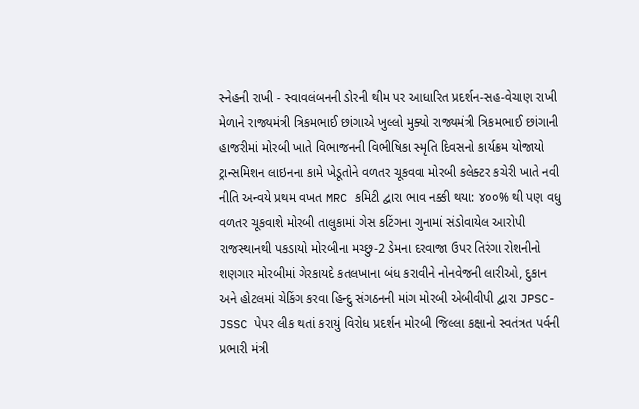સ્નેહની રાખી - સ્વાવલંબનની ડોરની થીમ પર આધારિત પ્રદર્શન-સહ-વેચાણ રાખી મેળાને રાજ્યમંત્રી ત્રિકમભાઈ છાંગાએ ખુલ્લો મુક્યો રાજ્યમંત્રી ત્રિકમભાઈ છાંગાની હાજરીમાં મોરબી ખાતે વિભાજનની વિભીષિકા સ્મૃતિ દિવસનો કાર્યક્રમ યોજાયો ટ્રાન્સમિશન લાઇનના કામે ખેડૂતોને વળતર ચૂકવવા મોરબી કલેક્ટર કચેરી ખાતે નવી નીતિ અન્વયે પ્રથમ વખત MRC કમિટી દ્વારા ભાવ નક્કી થયા: ૪૦૦% થી પણ વધુ વળતર ચૂકવાશે મોરબી તાલુકામાં ગેસ કટિંગના ગુનામાં સંડોવાયેલ આરોપી રાજસ્થાનથી પકડાયો મોરબીના મચ્છુ-2 ડેમના દરવાજા ઉપર તિરંગા રોશનીનો શણગાર મોરબીમાં ગેરકાયદે કતલખાના બંધ કરાવીને નોનવેજની લારીઓ, દુકાન અને હોટલમાં ચેકિંગ કરવા હિન્દુ સંગઠનની માંગ મોરબી એબીવીપી દ્વારા JPSC-JSSC પેપર લીક થતાં કરાયું વિરોધ પ્રદર્શન મોરબી જિલ્લા કક્ષાનો સ્વતંત્રત પર્વની પ્રભારી મંત્રી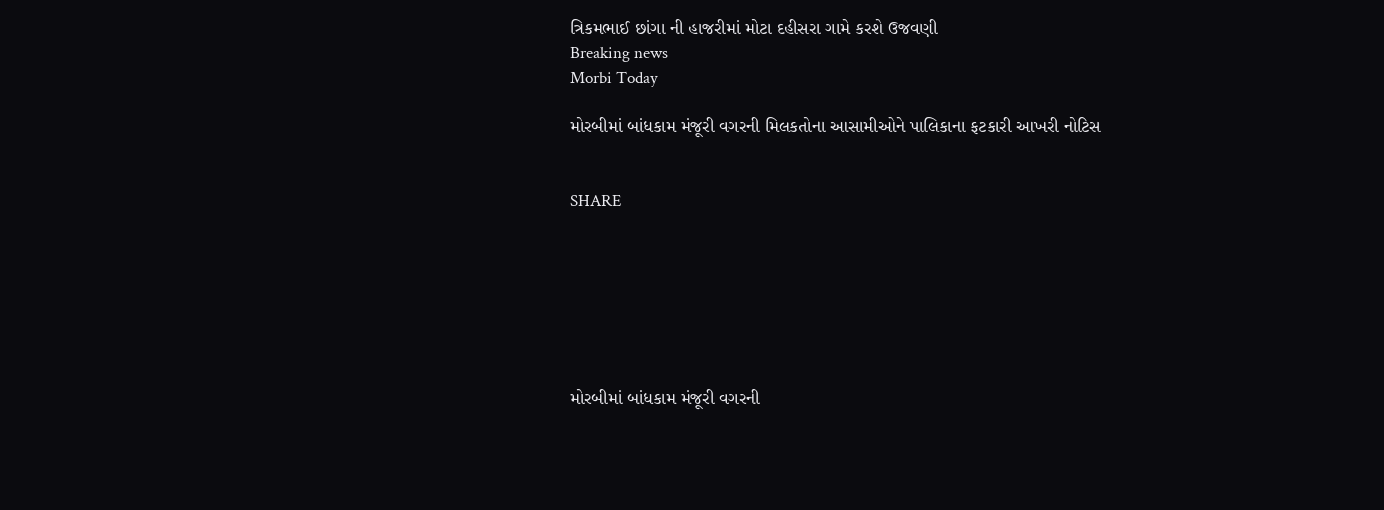ત્રિકમભાઈ છાંગા ની હાજરીમાં મોટા દહીસરા ગામે કરશે ઉજવણી
Breaking news
Morbi Today

મોરબીમાં બાંધકામ મંજૂરી વગરની મિલકતોના આસામીઓને પાલિકાના ફટકારી આખરી નોટિસ


SHARE







મોરબીમાં બાંધકામ મંજૂરી વગરની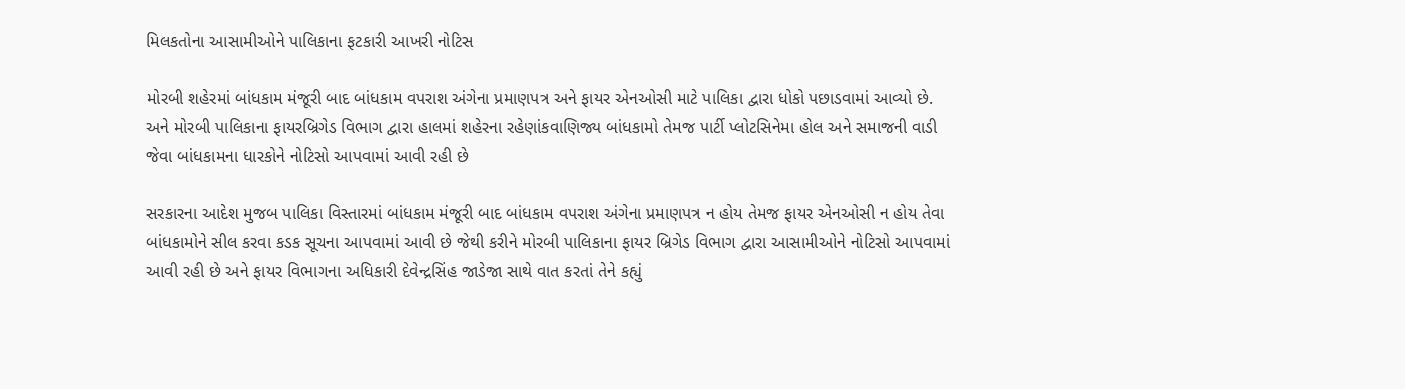મિલકતોના આસામીઓને પાલિકાના ફટકારી આખરી નોટિસ

મોરબી શહેરમાં બાંધકામ મંજૂરી બાદ બાંધકામ વપરાશ અંગેના પ્રમાણપત્ર અને ફાયર એનઓસી માટે પાલિકા દ્વારા ધોકો પછાડવામાં આવ્યો છે. અને મોરબી પાલિકાના ફાયરબ્રિગેડ વિભાગ દ્વારા હાલમાં શહેરના રહેણાંકવાણિજ્ય બાંધકામો તેમજ પાર્ટી પ્લોટસિનેમા હોલ અને સમાજની વાડી જેવા બાંધકામના ધારકોને નોટિસો આપવામાં આવી રહી છે

સરકારના આદેશ મુજબ પાલિકા વિસ્તારમાં બાંધકામ મંજૂરી બાદ બાંધકામ વપરાશ અંગેના પ્રમાણપત્ર ન હોય તેમજ ફાયર એનઓસી ન હોય તેવા બાંધકામોને સીલ કરવા કડક સૂચના આપવામાં આવી છે જેથી કરીને મોરબી પાલિકાના ફાયર બ્રિગેડ વિભાગ દ્વારા આસામીઓને નોટિસો આપવામાં આવી રહી છે અને ફાયર વિભાગના અધિકારી દેવેન્દ્રસિંહ જાડેજા સાથે વાત કરતાં તેને કહ્યું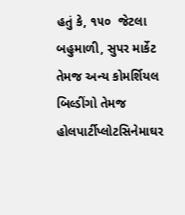હતું કે, ૧૫૦  જેટલા બહુમાળી, સુપર માર્કેટ તેમજ અન્ય કોમર્શિયલ બિલ્ડીંગો તેમજ હોલપાર્ટીપ્લોટસિનેમાઘર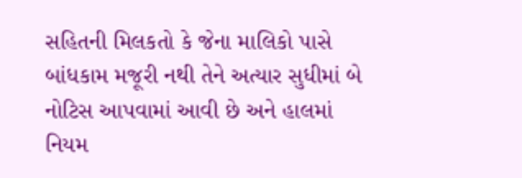સહિતની મિલકતો કે જેના માલિકો પાસે બાંધકામ મજૂરી નથી તેને અત્યાર સુધીમાં બે નોટિસ આપવામાં આવી છે અને હાલમાં નિયમ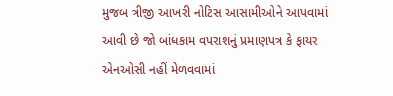મુજબ ત્રીજી આખરી નોટિસ આસામીઓને આપવામાં આવી છે જો બાંધકામ વપરાશનું પ્રમાણપત્ર કે ફાયર એનઓસી નહીં મેળવવામાં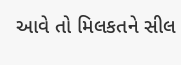આવે તો મિલકતને સીલ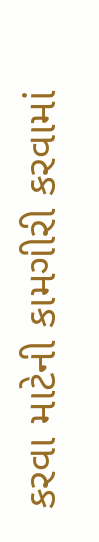કરવા માટેની કામગીરી કરવામાં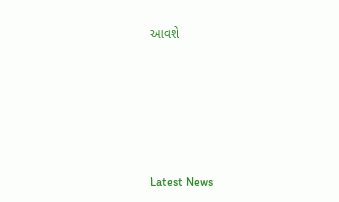આવશે






Latest News